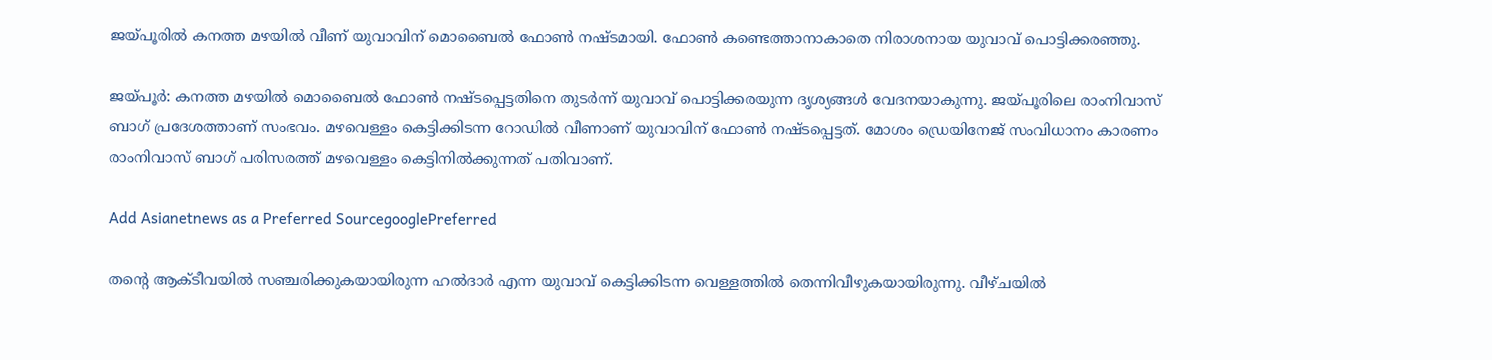ജയ്പൂരിൽ കനത്ത മഴയിൽ വീണ് യുവാവിന് മൊബൈൽ ഫോൺ നഷ്ടമായി. ഫോൺ കണ്ടെത്താനാകാതെ നിരാശനായ യുവാവ് പൊട്ടിക്കരഞ്ഞു.

ജയ്പൂർ: കനത്ത മഴയിൽ മൊബൈൽ ഫോൺ നഷ്ടപ്പെട്ടതിനെ തുടർന്ന് യുവാവ് പൊട്ടിക്കരയുന്ന ദൃശ്യങ്ങൾ വേദനയാകുന്നു. ജയ്പൂരിലെ രാംനിവാസ് ബാഗ് പ്രദേശത്താണ് സംഭവം. മഴവെള്ളം കെട്ടിക്കിടന്ന റോഡിൽ വീണാണ് യുവാവിന് ഫോൺ നഷ്ടപ്പെട്ടത്. മോശം ഡ്രെയിനേജ് സംവിധാനം കാരണം രാംനിവാസ് ബാഗ് പരിസരത്ത് മഴവെള്ളം കെട്ടിനിൽക്കുന്നത് പതിവാണ്.

Add Asianetnews as a Preferred SourcegooglePreferred

തന്‍റെ ആക്ടീവയിൽ സഞ്ചരിക്കുകയായിരുന്ന ഹൽദാർ എന്ന യുവാവ് കെട്ടിക്കിടന്ന വെള്ളത്തിൽ തെന്നിവീഴുകയായിരുന്നു. വീഴ്ചയിൽ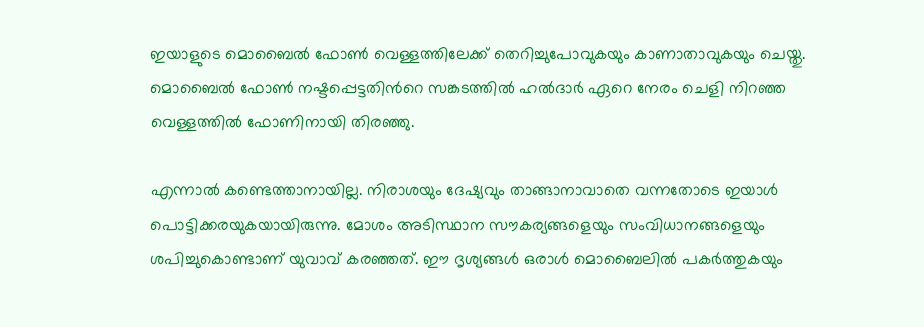ഇയാളുടെ മൊബൈൽ ഫോൺ വെള്ളത്തിലേക്ക് തെറിച്ചുപോവുകയും കാണാതാവുകയും ചെയ്തു. മൊബൈൽ ഫോൺ നഷ്ടപ്പെട്ടതിന്‍റെ സങ്കടത്തിൽ ഹൽദാർ ഏറെ നേരം ചെളി നിറഞ്ഞ വെള്ളത്തിൽ ഫോണിനായി തിരഞ്ഞു.

എന്നാൽ കണ്ടെത്താനായില്ല. നിരാശയും ദേഷ്യവും താങ്ങാനാവാതെ വന്നതോടെ ഇയാൾ പൊട്ടിക്കരയുകയായിരുന്നു. മോശം അടിസ്ഥാന സൗകര്യങ്ങളെയും സംവിധാനങ്ങളെയും ശപിച്ചുകൊണ്ടാണ് യുവാവ് കരഞ്ഞത്. ഈ ദൃശ്യങ്ങൾ ഒരാൾ മൊബൈലിൽ പകർത്തുകയും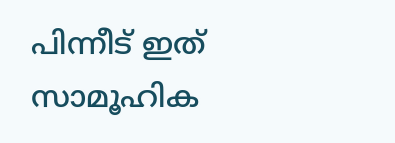പിന്നീട് ഇത് സാമൂഹിക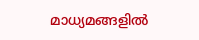മാധ്യമങ്ങളിൽ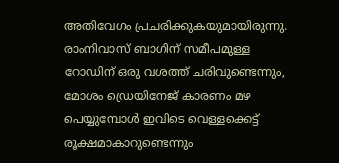അതിവേഗം പ്രചരിക്കുകയുമായിരുന്നു. രാംനിവാസ് ബാഗിന് സമീപമുള്ള റോഡിന് ഒരു വശത്ത് ചരിവുണ്ടെന്നും, മോശം ഡ്രെയിനേജ് കാരണം മഴ പെയ്യുമ്പോൾ ഇവിടെ വെള്ളക്കെട്ട് രൂക്ഷമാകാറുണ്ടെന്നും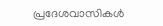പ്രദേശവാസികൾ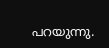പറയുന്നു.